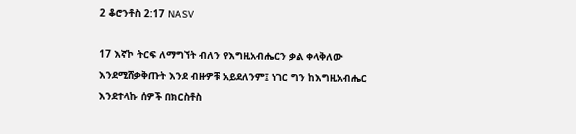2 ቆሮንቶስ 2:17 NASV

17 እኛኮ ትርፍ ለማግኘት ብለን የእግዚአብሔርን ቃል ቀላቅለው እንደሚሸቃቅጡት እንደ ብዙዎቹ አይደለንም፤ ነገር ግን ከእግዚአብሔር እንደተላኩ ሰዎች በክርስቶስ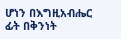ሆነን በእግዚአብሔር ፊት በቅንነት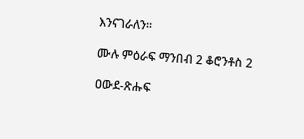እንናገራለን።

ሙሉ ምዕራፍ ማንበብ 2 ቆሮንቶስ 2

ዐውደ-ጽሑፍ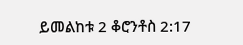ይመልከቱ 2 ቆሮንቶስ 2:17